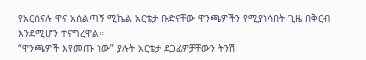የአርሰናሉ ዋና አሰልጣኝ ሚኬል አርቴታ ቡድናቸው ዋንጫዎችን የሚያነሳበት ጊዜ በቅርብ እንደሚሆን ተናግረዋል።
“ዋንጫዎች እየመጡ ነው” ያሉት አርቴታ ደጋፊዎቻቸውን ትንሽ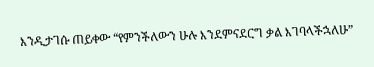እንዲታገሱ ጠይቀው “የምንችለውን ሁሉ እንደምናደርግ ቃል እገባላችኋለሁ”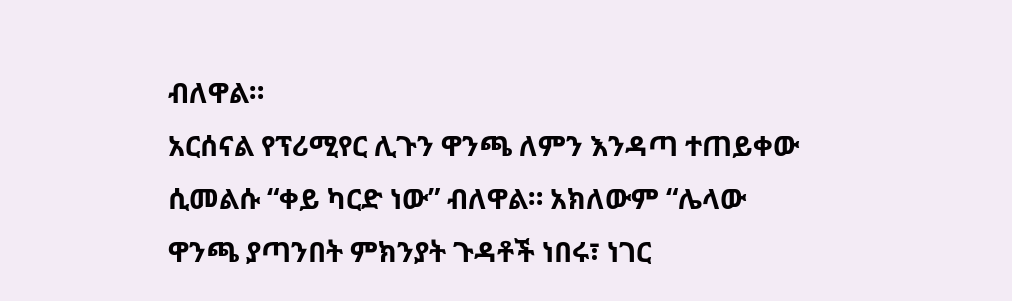ብለዋል።
አርሰናል የፕሪሚየር ሊጉን ዋንጫ ለምን እንዳጣ ተጠይቀው ሲመልሱ “ቀይ ካርድ ነው” ብለዋል። አክለውም “ሌላው ዋንጫ ያጣንበት ምክንያት ጉዳቶች ነበሩ፣ ነገር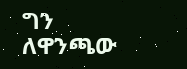ግን ለዋንጫው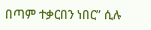በጣም ተቃርበን ነበር” ሲሉ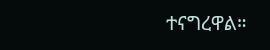ተናግረዋል።